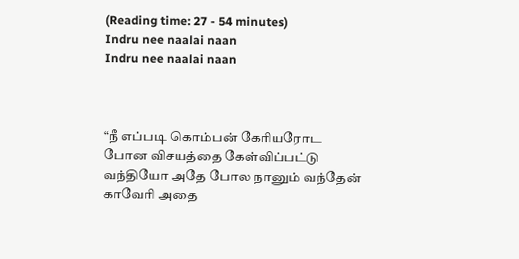(Reading time: 27 - 54 minutes)
Indru nee naalai naan
Indru nee naalai naan



“நீ எப்படி கொம்பன் கேரியரோட போன விசயத்தை கேள்விப்பட்டு வந்தியோ அதே போல நானும் வந்தேன் காவேரி அதை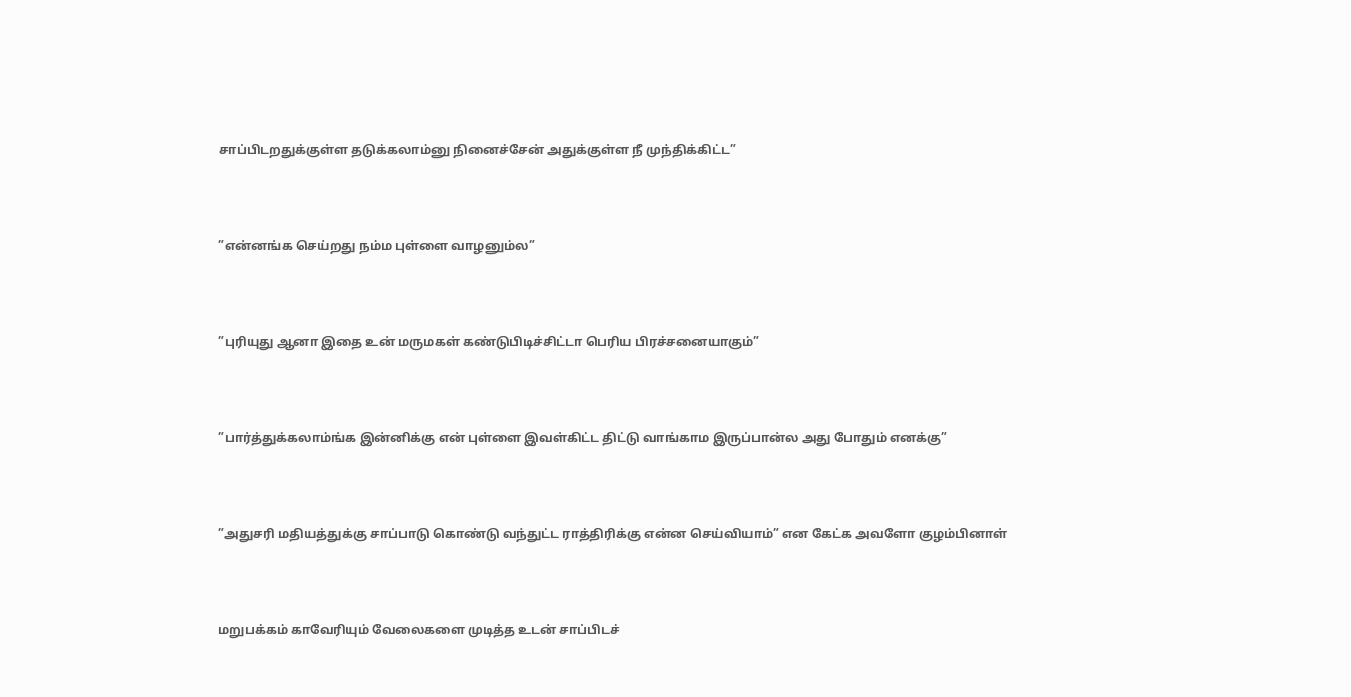சாப்பிடறதுக்குள்ள தடுக்கலாம்னு நினைச்சேன் அதுக்குள்ள நீ முந்திக்கிட்ட”



”என்னங்க செய்றது நம்ம புள்ளை வாழனும்ல”



”புரியுது ஆனா இதை உன் மருமகள் கண்டுபிடிச்சிட்டா பெரிய பிரச்சனையாகும்”



”பார்த்துக்கலாம்ங்க இன்னிக்கு என் புள்ளை இவள்கிட்ட திட்டு வாங்காம இருப்பான்ல அது போதும் எனக்கு”



”அதுசரி மதியத்துக்கு சாப்பாடு கொண்டு வந்துட்ட ராத்திரிக்கு என்ன செய்வியாம்” என கேட்க அவளோ குழம்பினாள்



மறுபக்கம் காவேரியும் வேலைகளை முடித்த உடன் சாப்பிடச்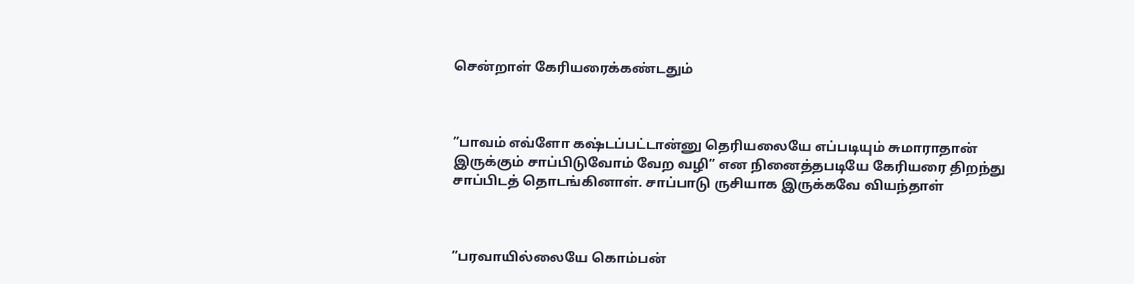சென்றாள் கேரியரைக்கண்டதும்



”பாவம் எவ்ளோ கஷ்டப்பட்டான்னு தெரியலையே எப்படியும் சுமாராதான் இருக்கும் சாப்பிடுவோம் வேற வழி” என நினைத்தபடியே கேரியரை திறந்து சாப்பிடத் தொடங்கினாள். சாப்பாடு ருசியாக இருக்கவே வியந்தாள்



”பரவாயில்லையே கொம்பன்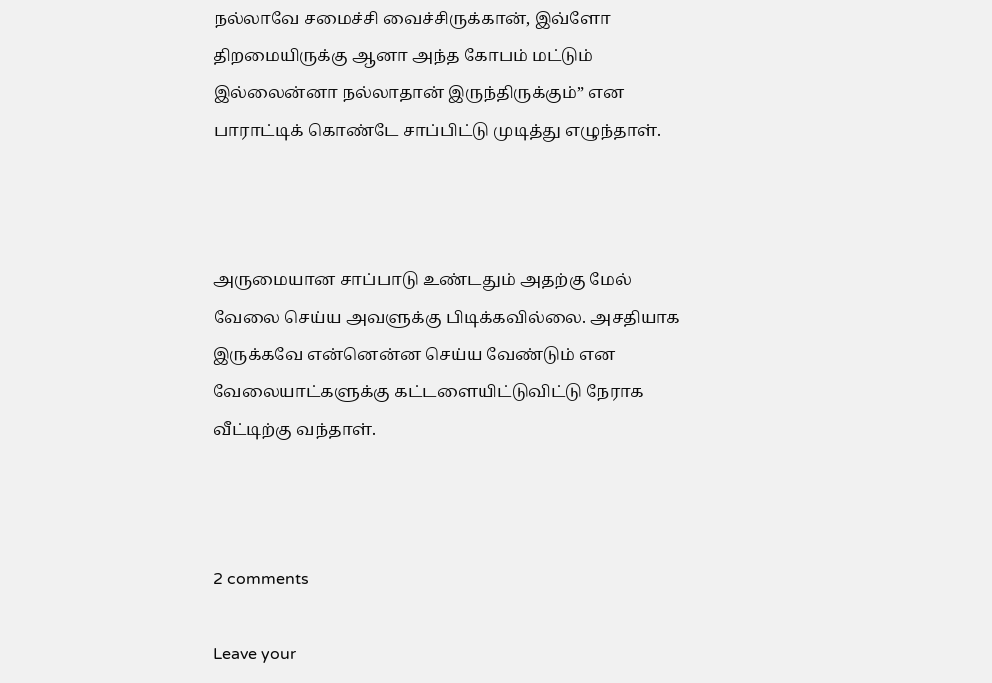நல்லாவே சமைச்சி வைச்சிருக்கான், இவ்ளோ திறமையிருக்கு ஆனா அந்த கோபம் மட்டும் இல்லைன்னா நல்லாதான் இருந்திருக்கும்” என பாராட்டிக் கொண்டே சாப்பிட்டு முடித்து எழுந்தாள்.



அருமையான சாப்பாடு உண்டதும் அதற்கு மேல் வேலை செய்ய அவளுக்கு பிடிக்கவில்லை. அசதியாக இருக்கவே என்னென்ன செய்ய வேண்டும் என வேலையாட்களுக்கு கட்டளையிட்டுவிட்டு நேராக வீட்டிற்கு வந்தாள்.



2 comments

Leave your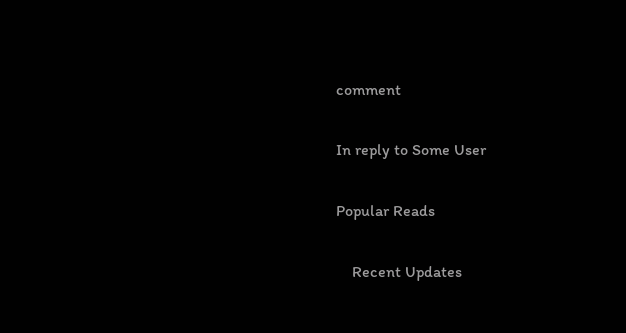comment

In reply to Some User

Popular Reads

    Recent Updates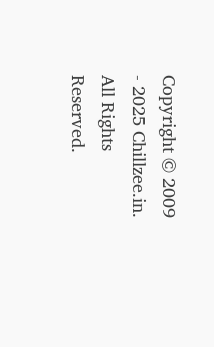Copyright © 2009 - 2025 Chillzee.in. All Rights Reserved.